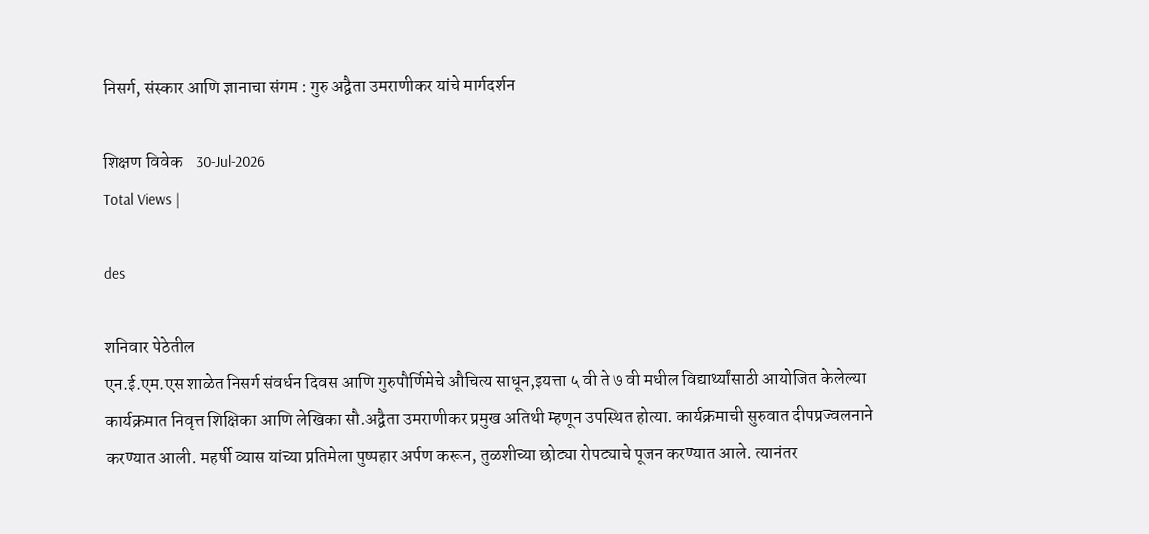निसर्ग, संस्कार आणि ज्ञानाचा संगम : गुरु अद्वैता उमराणीकर यांचे मार्गदर्शन

शिक्षण विवेक    30-Jul-2026
Total Views |

des

शनिवार पेठेतील
एन.ई.एम.एस शाळेत निसर्ग संवर्धन दिवस आणि गुरुपौर्णिमेचे औचित्य साधून,इयत्ता ५ वी ते ७ वी मधील विद्यार्थ्यांसाठी आयोजित केलेल्या कार्यक्रमात निवृत्त शिक्षिका आणि लेखिका सौ.अद्वैता उमराणीकर प्रमुख अतिथी म्हणून उपस्थित होत्या. कार्यक्रमाची सुरुवात दीपप्रज्वलनाने करण्यात आली. महर्षी व्यास यांच्या प्रतिमेला पुष्पहार अर्पण करून, तुळशीच्या छोट्या रोपट्याचे पूजन करण्यात आले. त्यानंतर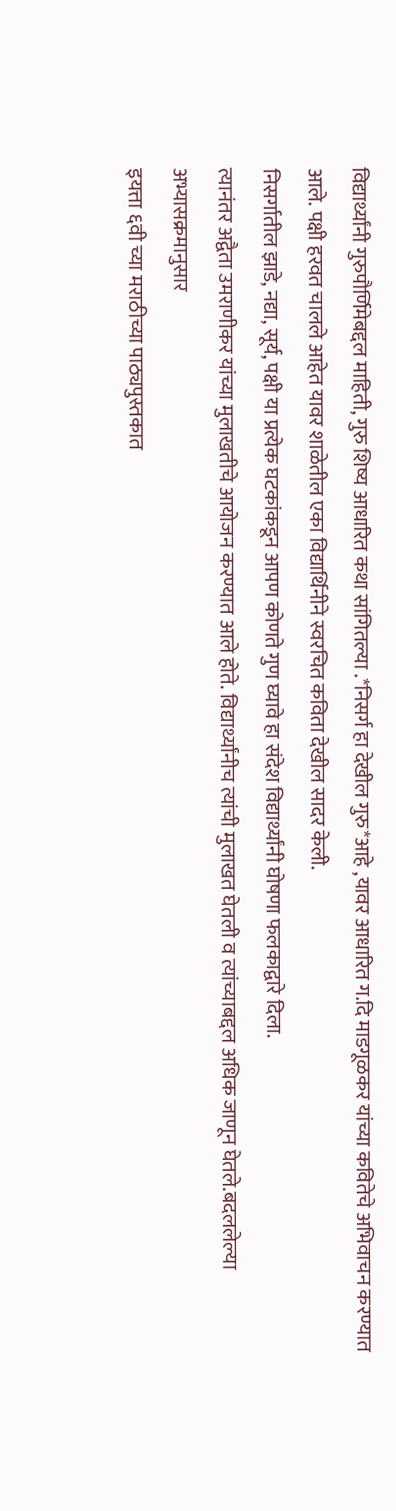विद्यार्थ्यांनी गुरुपौर्णिमेबद्दल माहिती, गुरु शिष्य आधारित कथा सांगितल्या .*निसर्ग हा देखील गुरु*आहे ,यावर आधारित ग.दि माडगूळकर यांच्या कवितेचे अभिवाचन करण्यात आले. पक्षी हरवत चालले आहेत यावर शाळेतील एका विद्यार्थिनीने स्वरचित कविता देखील सादर केली.
निसर्गातील झाडे, नद्या, सूर्य, पक्षी या प्रत्येक घटकांकडून आपण कोणते गुण घ्यावे हा संदेश विद्यार्थ्यांनी घोषणा फलकाद्वारे दिला.
त्यानंतर अद्वैता उमराणीकर यांच्या मुलाखतीचे आयोजन करण्यात आले होते. विद्यार्थ्यांनीच त्यांची मुलाखत घेतली व त्यांच्याबद्दल अधिक जाणून घेतले.बदललेल्या अभ्यासक्रमानुसार
इयत्ता ६वी च्या मराठीच्या पाठ्यपुस्तकात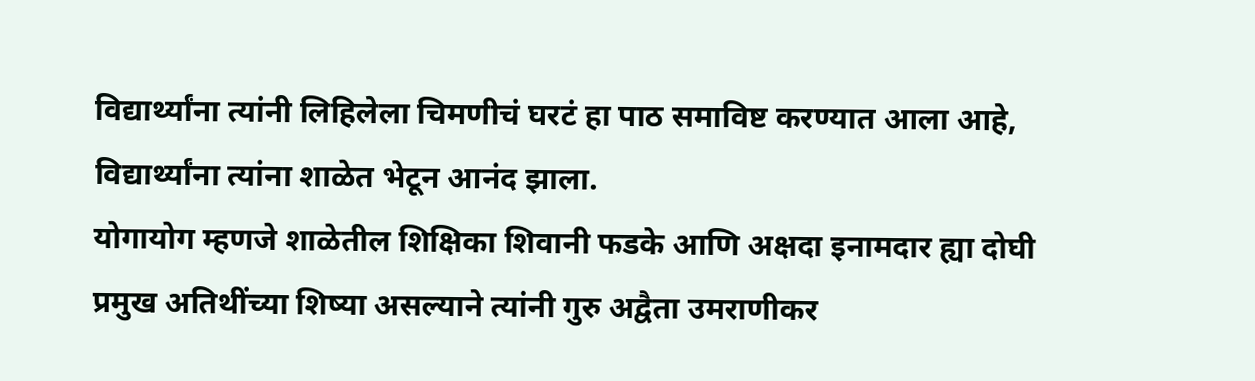विद्यार्थ्यांना त्यांनी लिहिलेला चिमणीचं घरटं हा पाठ समाविष्ट करण्यात आला आहे, विद्यार्थ्यांना त्यांना शाळेत भेटून आनंद झाला.
योगायोग म्हणजे शाळेतील शिक्षिका शिवानी फडके आणि अक्षदा इनामदार ह्या दोघी प्रमुख अतिथींच्या शिष्या असल्याने त्यांनी गुरु अद्वैता उमराणीकर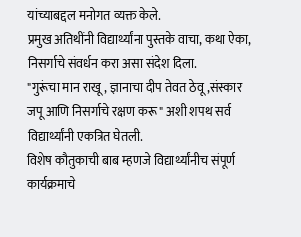यांच्याबद्दल मनोगत व्यक्त केले.
प्रमुख अतिथींनी विद्यार्थ्यांना पुस्तके वाचा, कथा ऐका, निसर्गाचे संवर्धन करा असा संदेश दिला.
"गुरूंचा मान राखू, ज्ञानाचा दीप तेवत ठेवू,संस्कार जपू आणि निसर्गाचे रक्षण करू" अशी शपथ सर्व विद्यार्थ्यांनी एकत्रित घेतली.
विशेष कौतुकाची बाब म्हणजे विद्यार्थ्यांनीच संपूर्ण कार्यक्रमाचे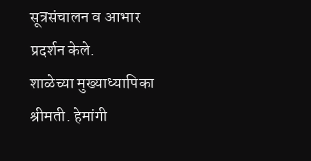सूत्रसंचालन व आभार प्रदर्शन केले.
शाळेच्या मुख्याध्यापिका श्रीमती. हेमांगी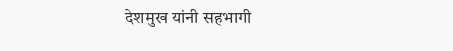देशमुख यांनी सहभागी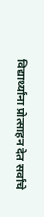विद्यार्थ्यांना प्रोत्साहन देत सर्वांचे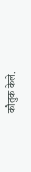कौतुक केले.